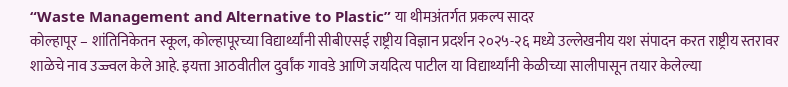“Waste Management and Alternative to Plastic” या थीमअंतर्गत प्रकल्प सादर
कोल्हापूर – शांतिनिकेतन स्कूल, कोल्हापूरच्या विद्यार्थ्यांनी सीबीएसई राष्ट्रीय विज्ञान प्रदर्शन २०२५-२६ मध्ये उल्लेखनीय यश संपादन करत राष्ट्रीय स्तरावर शाळेचे नाव उज्ज्वल केले आहे. इयत्ता आठवीतील दुर्वांक गावडे आणि जयदित्य पाटील या विद्यार्थ्यांनी केळीच्या सालीपासून तयार केलेल्या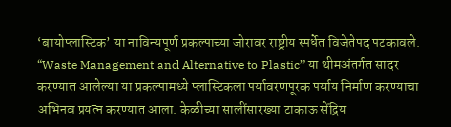‘बायोप्लास्टिक’ या नाविन्यपूर्ण प्रकल्पाच्या जोरावर राष्ट्रीय स्पर्धेत विजेतेपद पटकावले. “Waste Management and Alternative to Plastic” या थीमअंतर्गत सादर करण्यात आलेल्या या प्रकल्पामध्ये प्लास्टिकला पर्यावरणपूरक पर्याय निर्माण करण्याचा अभिनव प्रयत्न करण्यात आला. केळीच्या सालींसारख्या टाकाऊ सेंद्रिय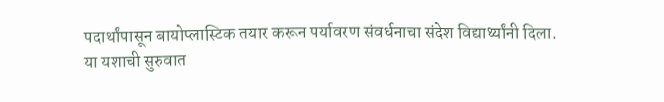पदार्थांपासून बायोप्लास्टिक तयार करून पर्यावरण संवर्धनाचा संदेश विद्यार्थ्यांनी दिला.
या यशाची सुरुवात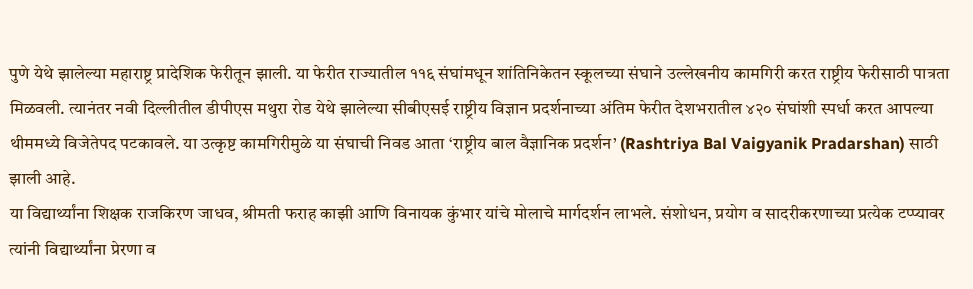पुणे येथे झालेल्या महाराष्ट्र प्रादेशिक फेरीतून झाली. या फेरीत राज्यातील ११६ संघांमधून शांतिनिकेतन स्कूलच्या संघाने उल्लेखनीय कामगिरी करत राष्ट्रीय फेरीसाठी पात्रता मिळवली. त्यानंतर नवी दिल्लीतील डीपीएस मथुरा रोड येथे झालेल्या सीबीएसई राष्ट्रीय विज्ञान प्रदर्शनाच्या अंतिम फेरीत देशभरातील ४२० संघांशी स्पर्धा करत आपल्या थीममध्ये विजेतेपद पटकावले. या उत्कृष्ट कामगिरीमुळे या संघाची निवड आता ‘राष्ट्रीय बाल वैज्ञानिक प्रदर्शन’ (Rashtriya Bal Vaigyanik Pradarshan) साठी झाली आहे.
या विद्यार्थ्यांना शिक्षक राजकिरण जाधव, श्रीमती फराह काझी आणि विनायक कुंभार यांचे मोलाचे मार्गदर्शन लाभले. संशोधन, प्रयोग व सादरीकरणाच्या प्रत्येक टप्प्यावर त्यांनी विद्यार्थ्यांना प्रेरणा व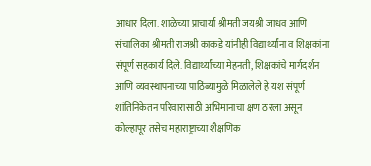आधार दिला. शाळेच्या प्राचार्या श्रीमती जयश्री जाधव आणि संचालिका श्रीमती राजश्री काकडे यांनीही विद्यार्थ्यांना व शिक्षकांना संपूर्ण सहकार्य दिले. विद्यार्थ्यांच्या मेहनती, शिक्षकांचे मार्गदर्शन आणि व्यवस्थापनाच्या पाठिंब्यामुळे मिळालेले हे यश संपूर्ण शांतिनिकेतन परिवारासाठी अभिमानाचा क्षण ठरला असून कोल्हापूर तसेच महाराष्ट्राच्या शैक्षणिक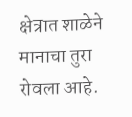क्षेत्रात शाळेने मानाचा तुरा रोवला आहे.